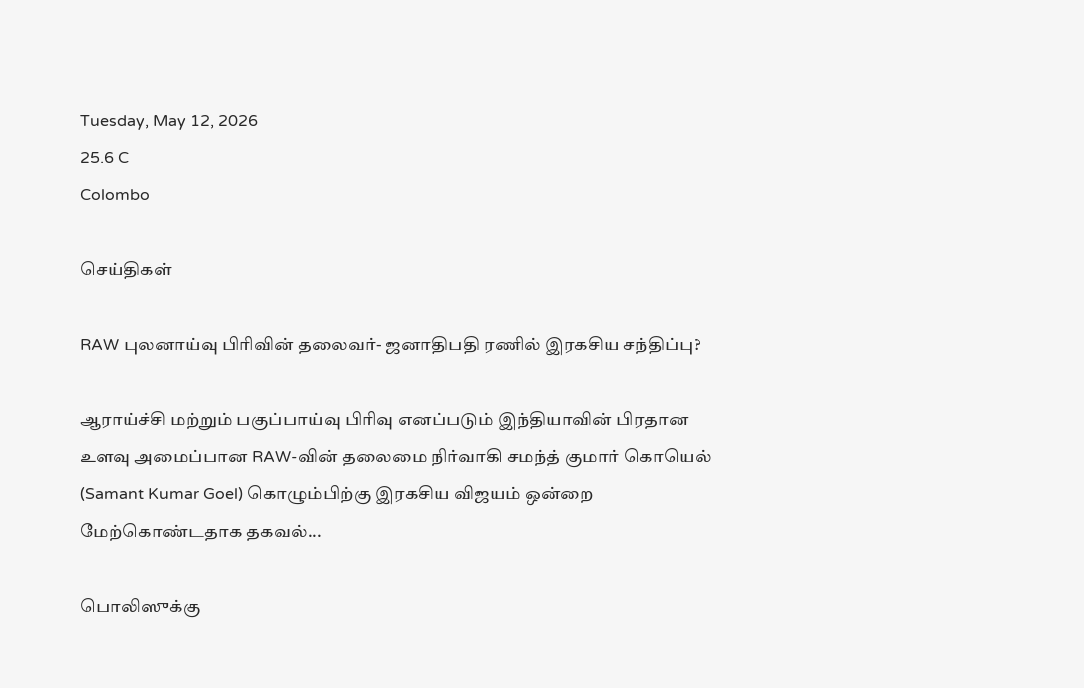Tuesday, May 12, 2026
25.6 C
Colombo

செய்திகள்

RAW புலனாய்வு பிரிவின் தலைவர்- ஜனாதிபதி ரணில் இரகசிய சந்திப்பு?

ஆராய்ச்சி மற்றும் பகுப்பாய்வு பிரிவு எனப்படும் இந்தியாவின் பிரதான உளவு அமைப்பான RAW-வின் தலைமை நிர்வாகி சமந்த் குமார் கொயெல் (Samant Kumar Goel) கொழும்பிற்கு இரகசிய விஜயம் ஒன்றை மேற்கொண்டதாக தகவல்...

பொலிஸுக்கு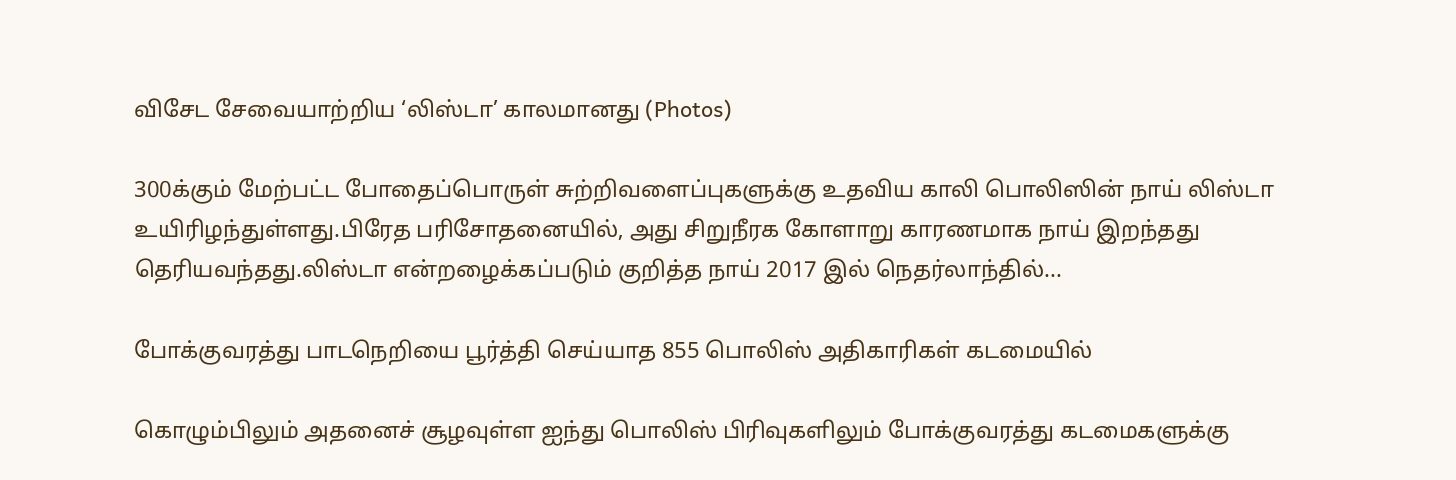விசேட சேவையாற்றிய ‘லிஸ்டா’ காலமானது (Photos)

300க்கும் மேற்பட்ட போதைப்பொருள் சுற்றிவளைப்புகளுக்கு உதவிய காலி பொலிஸின் நாய் லிஸ்டா உயிரிழந்துள்ளது.பிரேத பரிசோதனையில், அது சிறுநீரக கோளாறு காரணமாக நாய் இறந்தது தெரியவந்தது.லிஸ்டா என்றழைக்கப்படும் குறித்த நாய் 2017 இல் நெதர்லாந்தில்...

போக்குவரத்து பாடநெறியை பூர்த்தி செய்யாத 855 பொலிஸ் அதிகாரிகள் கடமையில்

கொழும்பிலும் அதனைச் சூழவுள்ள ஐந்து பொலிஸ் பிரிவுகளிலும் போக்குவரத்து கடமைகளுக்கு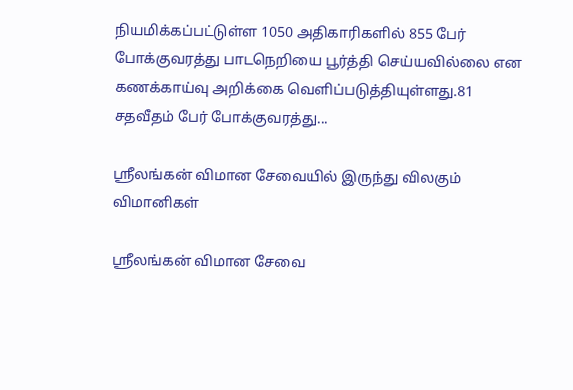நியமிக்கப்பட்டுள்ள 1050 அதிகாரிகளில் 855 பேர் போக்குவரத்து பாடநெறியை பூர்த்தி செய்யவில்லை என கணக்காய்வு அறிக்கை வெளிப்படுத்தியுள்ளது.81 சதவீதம் பேர் போக்குவரத்து...

ஶ்ரீலங்கன் விமான சேவையில் இருந்து விலகும் விமானிகள்

ஶ்ரீலங்கன் விமான சேவை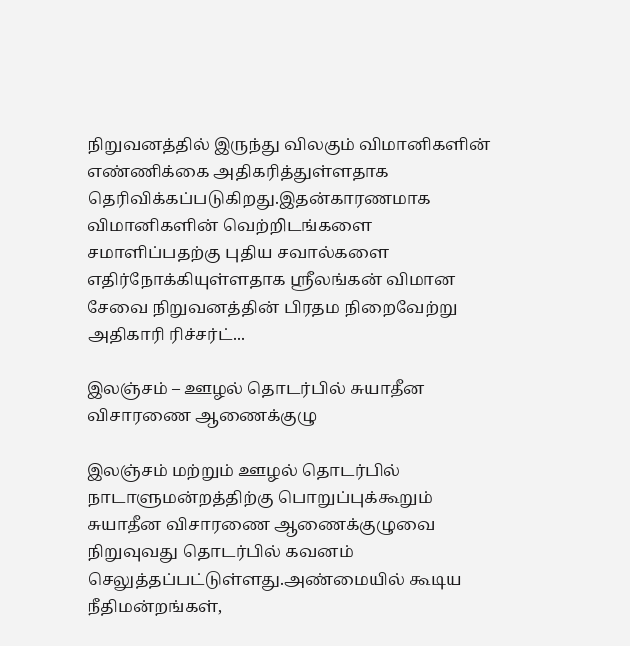நிறுவனத்தில் இருந்து விலகும் விமானிகளின் எண்ணிக்கை அதிகரித்துள்ளதாக தெரிவிக்கப்படுகிறது.இதன்காரணமாக விமானிகளின் வெற்றிடங்களை சமாளிப்பதற்கு புதிய சவால்களை எதிர்நோக்கியுள்ளதாக ஶ்ரீலங்கன் விமான சேவை நிறுவனத்தின் பிரதம நிறைவேற்று அதிகாரி ரிச்சர்ட்...

இலஞ்சம் – ஊழல் தொடர்பில் சுயாதீன விசாரணை ஆணைக்குழு

இலஞ்சம் மற்றும் ஊழல் தொடர்பில் நாடாளுமன்றத்திற்கு பொறுப்புக்கூறும் சுயாதீன விசாரணை ஆணைக்குழுவை நிறுவுவது தொடர்பில் கவனம் செலுத்தப்பட்டுள்ளது.அண்மையில் கூடிய நீதிமன்றங்கள்,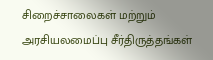சிறைச்சாலைகள் மற்றும் அரசியலமைப்பு சீர்திருத்தங்கள்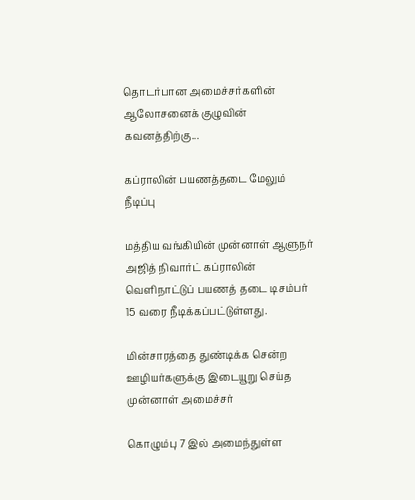தொடர்பான அமைச்சர்களின் ஆலோசனைக் குழுவின் கவனத்திற்கு...

கப்ராலின் பயணத்தடை மேலும் நீடிப்பு

மத்திய வங்கியின் முன்னாள் ஆளுநர் அஜித் நிவார்ட் கப்ராலின் வெளிநாட்டுப் பயணத் தடை டிசம்பர் 15 வரை நீடிக்கப்பட்டுள்ளது.

மின்சாரத்தை துண்டிக்க சென்ற ஊழியர்களுக்கு இடையூறு செய்த முன்னாள் அமைச்சர்

கொழும்பு 7 இல் அமைந்துள்ள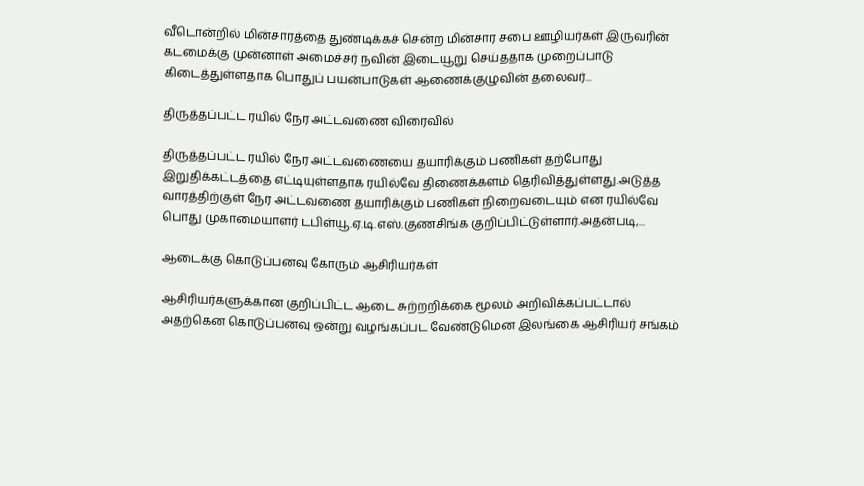வீடொன்றில் மின்சாரத்தை துண்டிக்கச் சென்ற மின்சார சபை ஊழியர்கள் இருவரின் கடமைக்கு முன்னாள் அமைச்சர் நவின் இடையூறு செய்ததாக முறைப்பாடு கிடைத்துள்ளதாக பொதுப் பயன்பாடுகள் ஆணைக்குழுவின் தலைவர்...

திருத்தப்பட்ட ரயில் நேர அட்டவணை விரைவில்

திருத்தப்பட்ட ரயில் நேர அட்டவணையை தயாரிக்கும் பணிகள் தற்போது இறுதிக்கட்டத்தை எட்டியுள்ளதாக ரயில்வே திணைக்களம் தெரிவித்துள்ளது.அடுத்த வாரத்திற்குள் நேர அட்டவணை தயாரிக்கும் பணிகள் நிறைவடையும் என ரயில்வே பொது முகாமையாளர் டபிள்யூ.ஏ.டி.எஸ்.குணசிங்க குறிப்பிட்டுள்ளார்.அதன்படி,...

ஆடைக்கு கொடுப்பனவு கோரும் ஆசிரியர்கள்

ஆசிரியர்களுக்கான குறிப்பிட்ட ஆடை சுற்றறிக்கை மூலம் அறிவிக்கப்பட்டால் அதற்கென கொடுப்பனவு ஒன்று வழங்கப்பட வேண்டுமென இலங்கை ஆசிரியர் சங்கம்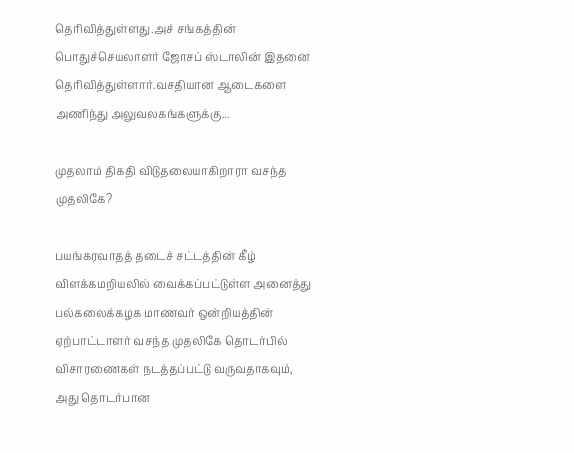தெரிவித்துள்ளது.அச் சங்கத்தின் பொதுச்செயலாளர் ஜோசப் ஸ்டாலின் இதனை தெரிவித்துள்ளார்.வசதியான ஆடைகளை அணிந்து அலுவலகங்களுக்கு...

முதலாம் திகதி விடுதலையாகிறாரா வசந்த முதலிகே?

பயங்கரவாதத் தடைச் சட்டத்தின் கீழ் விளக்கமறியலில் வைக்கப்பட்டுள்ள அனைத்து பல்கலைக்கழக மாணவர் ஒன்றியத்தின் ஏற்பாட்டாளர் வசந்த முதலிகே தொடர்பில் விசாரணைகள் நடத்தப்பட்டு வருவதாகவும், அது தொடர்பான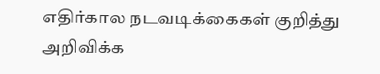எதிர்கால நடவடிக்கைகள் குறித்து அறிவிக்க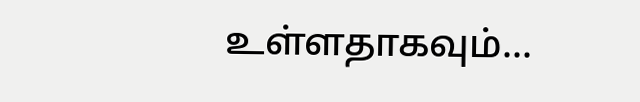உள்ளதாகவும்...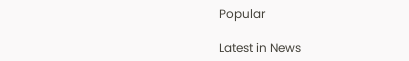Popular

Latest in News